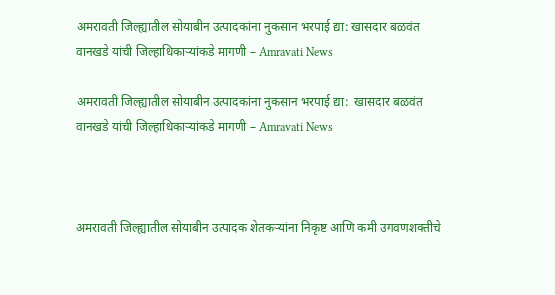अमरावती जिल्ह्यातील सोयाबीन उत्पादकांना नुकसान भरपाई द्या: खासदार बळवंत वानखडे यांची जिल्हाधिकाऱ्यांकडे मागणी – Amravati News

अमरावती जिल्ह्यातील सोयाबीन उत्पादकांना नुकसान भरपाई द्या:  खासदार बळवंत वानखडे यांची जिल्हाधिकाऱ्यांकडे मागणी – Amravati News



अमरावती जिल्ह्यातील सोयाबीन उत्पादक शेतकऱ्यांना निकृष्ट आणि कमी उगवणशक्तीचे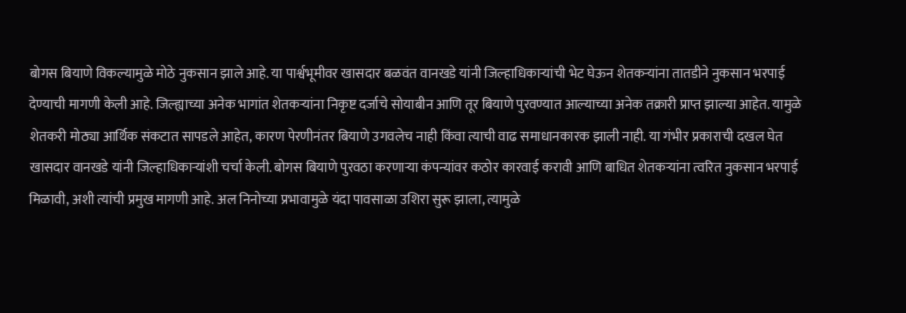बोगस बियाणे विकल्यामुळे मोठे नुकसान झाले आहे. या पार्श्वभूमीवर खासदार बळवंत वानखडे यांनी जिल्हाधिकाऱ्यांची भेट घेऊन शेतकऱ्यांना तातडीने नुकसान भरपाई देण्याची मागणी केली आहे. जिल्ह्याच्या अनेक भागांत शेतकऱ्यांना निकृष्ट दर्जाचे सोयाबीन आणि तूर बियाणे पुरवण्यात आल्याच्या अनेक तक्रारी प्राप्त झाल्या आहेत. यामुळे शेतकरी मोठ्या आर्थिक संकटात सापडले आहेत, कारण पेरणीनंतर बियाणे उगवलेच नाही किंवा त्याची वाढ समाधानकारक झाली नाही. या गंभीर प्रकाराची दखल घेत खासदार वानखडे यांनी जिल्हाधिकाऱ्यांशी चर्चा केली. बोगस बियाणे पुरवठा करणाऱ्या कंपन्यांवर कठोर कारवाई करावी आणि बाधित शेतकऱ्यांना त्वरित नुकसान भरपाई मिळावी, अशी त्यांची प्रमुख मागणी आहे. अल निनोच्या प्रभावामुळे यंदा पावसाळा उशिरा सुरू झाला, त्यामुळे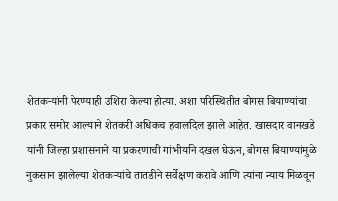शेतकऱ्यांनी पेरण्याही उशिरा केल्या होत्या. अशा परिस्थितीत बोगस बियाण्यांचा प्रकार समोर आल्याने शेतकरी अधिकच हवालदिल झाले आहेत. खासदार वानखडे यांनी जिल्हा प्रशासनाने या प्रकरणाची गांभीर्याने दखल घेऊन, बोगस बियाण्यांमुळे नुकसान झालेल्या शेतकऱ्यांचे तातडीने सर्वेक्षण करावे आणि त्यांना न्याय मिळवून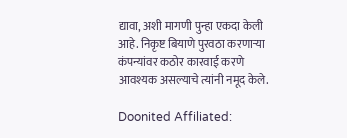द्यावा, अशी मागणी पुन्हा एकदा केली आहे. निकृष्ट बियाणे पुरवठा करणाऱ्या कंपन्यांवर कठोर कारवाई करणे आवश्यक असल्याचे त्यांनी नमूद केले.

Doonited Affiliated: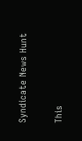Syndicate News Hunt

This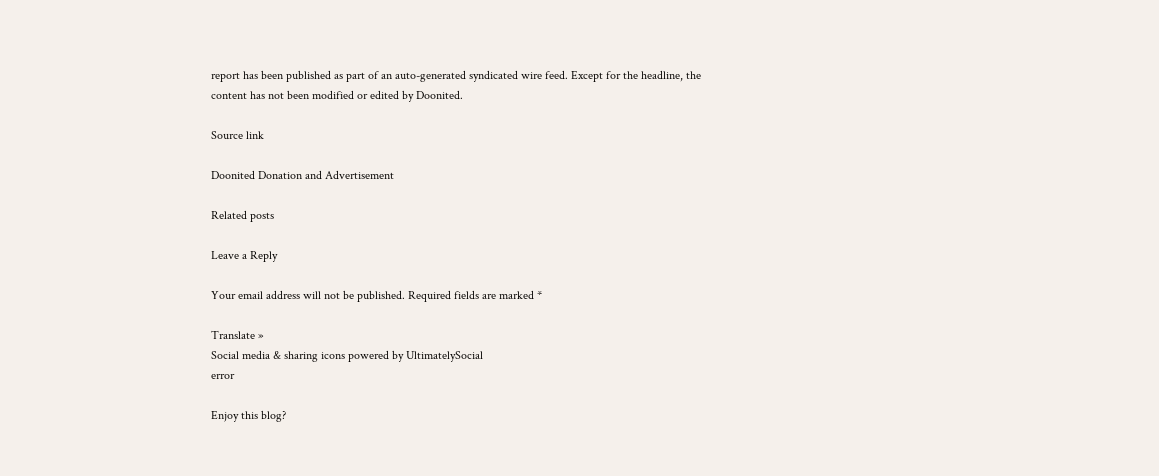report has been published as part of an auto-generated syndicated wire feed. Except for the headline, the content has not been modified or edited by Doonited.

Source link

Doonited Donation and Advertisement

Related posts

Leave a Reply

Your email address will not be published. Required fields are marked *

Translate »
Social media & sharing icons powered by UltimatelySocial
error

Enjoy this blog?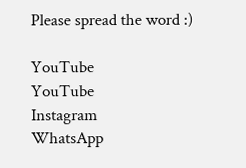Please spread the word :)

YouTube
YouTube
Instagram
WhatsApp